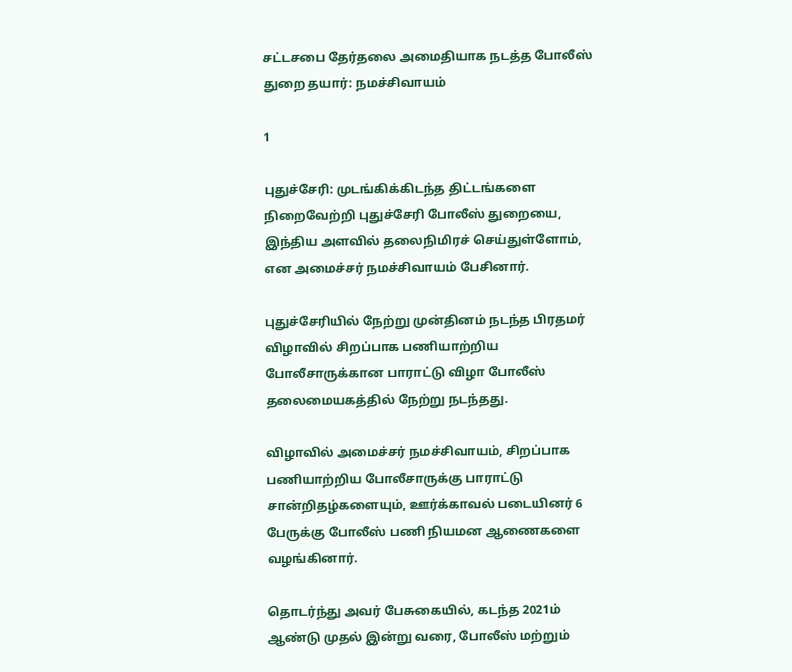சட்டசபை தேர்தலை அமைதியாக நடத்த போலீஸ் துறை தயார்: நமச்சிவாயம்

1

புதுச்சேரி: முடங்கிக்கிடந்த திட்டங்களை நிறைவேற்றி புதுச்சேரி போலீஸ் துறையை, இந்திய அளவில் தலைநிமிரச் செய்துள்ளோம், என அமைச்சர் நமச்சிவாயம் பேசினார்.

புதுச்சேரியில் நேற்று முன்தினம் நடந்த பிரதமர் விழாவில் சிறப்பாக பணியாற்றிய போலீசாருக்கான பாராட்டு விழா போலீஸ் தலைமையகத்தில் நேற்று நடந்தது.

விழாவில் அமைச்சர் நமச்சிவாயம், சிறப்பாக பணியாற்றிய போலீசாருக்கு பாராட்டு சான்றிதழ்களையும், ஊர்க்காவல் படையினர் 6 பேருக்கு போலீஸ் பணி நியமன ஆணைகளை வழங்கினார்.

தொடர்ந்து அவர் பேசுகையில், கடந்த 2021ம் ஆண்டு முதல் இன்று வரை, போலீஸ் மற்றும்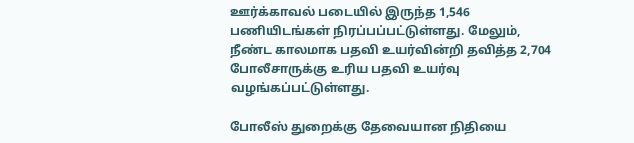ஊர்க்காவல் படையில் இருந்த 1,546 பணியிடங்கள் நிரப்பப்பட்டுள்ளது. மேலும், நீண்ட காலமாக பதவி உயர்வின்றி தவித்த 2,704 போலீசாருக்கு உரிய பதவி உயர்வு வழங்கப்பட்டுள்ளது.

போலீஸ் துறைக்கு தேவையான நிதியை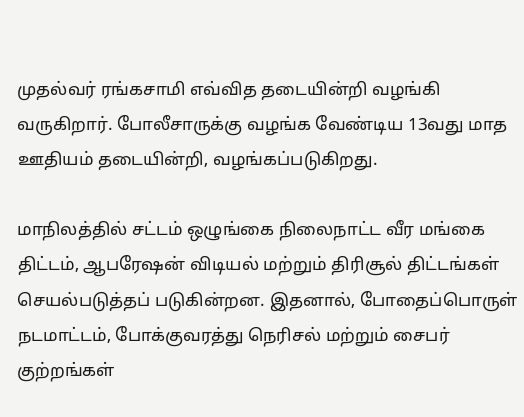முதல்வர் ரங்கசாமி எவ்வித தடையின்றி வழங்கி வருகிறார். போலீசாருக்கு வழங்க வேண்டிய 13வது மாத ஊதியம் தடையின்றி, வழங்கப்படுகிறது.

மாநிலத்தில் சட்டம் ஒழுங்கை நிலைநாட்ட வீர மங்கை திட்டம், ஆபரேஷன் விடியல் மற்றும் திரிசூல் திட்டங்கள் செயல்படுத்தப் படுகின்றன. இதனால், போதைப்பொருள் நடமாட்டம், போக்குவரத்து நெரிசல் மற்றும் சைபர் குற்றங்கள்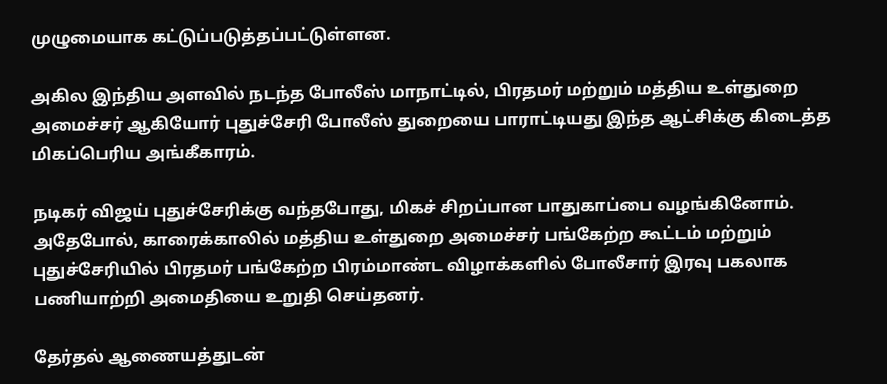முழுமையாக கட்டுப்படுத்தப்பட்டுள்ளன.

அகில இந்திய அளவில் நடந்த போலீஸ் மாநாட்டில், பிரதமர் மற்றும் மத்திய உள்துறை அமைச்சர் ஆகியோர் புதுச்சேரி போலீஸ் துறையை பாராட்டியது இந்த ஆட்சிக்கு கிடைத்த மிகப்பெரிய அங்கீகாரம்.

நடிகர் விஜய் புதுச்சேரிக்கு வந்தபோது, மிகச் சிறப்பான பாதுகாப்பை வழங்கினோம். அதேபோல், காரைக்காலில் மத்திய உள்துறை அமைச்சர் பங்கேற்ற கூட்டம் மற்றும் புதுச்சேரியில் பிரதமர் பங்கேற்ற பிரம்மாண்ட விழாக்களில் போலீசார் இரவு பகலாக பணியாற்றி அமைதியை உறுதி செய்தனர்.

தேர்தல் ஆணையத்துடன்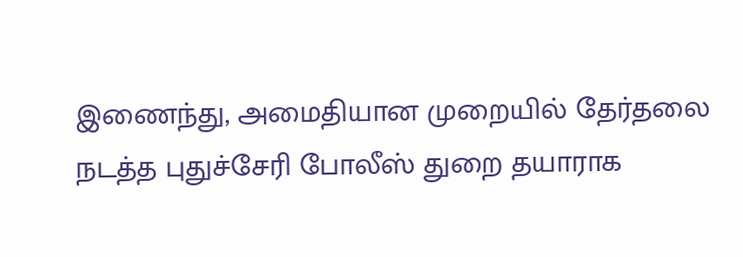இணைந்து, அமைதியான முறையில் தேர்தலை நடத்த புதுச்சேரி போலீஸ் துறை தயாராக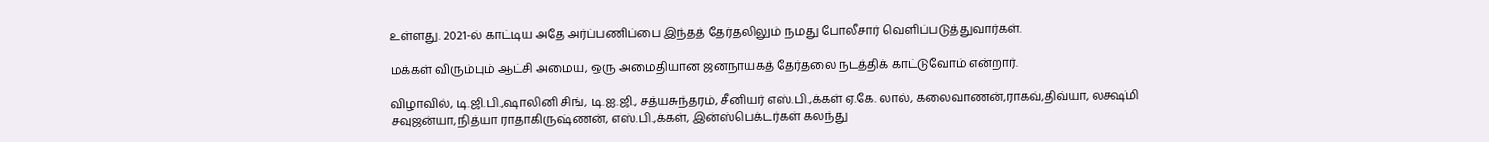உள்ளது. 2021-ல் காட்டிய அதே அர்ப்பணிப்பை இந்தத் தேர்தலிலும் நமது போலீசார் வெளிப்படுத்துவார்கள்.

மக்கள் விரும்பும் ஆட்சி அமைய, ஒரு அமைதியான ஜனநாயகத் தேர்தலை நடத்திக் காட்டுவோம் என்றார்.

விழாவில், டி.ஜி.பி.,ஷாலினி சிங், டி.ஐ.ஜி., சத்யசுந்தரம், சீனியர் எஸ்.பி.,க்கள் ஏ.கே. லால், கலைவாணன்,ராகவ்,திவ்யா, லக்ஷ்மி சவுஜன்யா,நித்யா ராதாகிருஷ்ணன், எஸ்.பி.,க்கள், இன்ஸ்பெக்டர்கள் கலந்து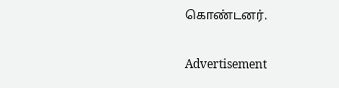கொண்டனர்.

Advertisement